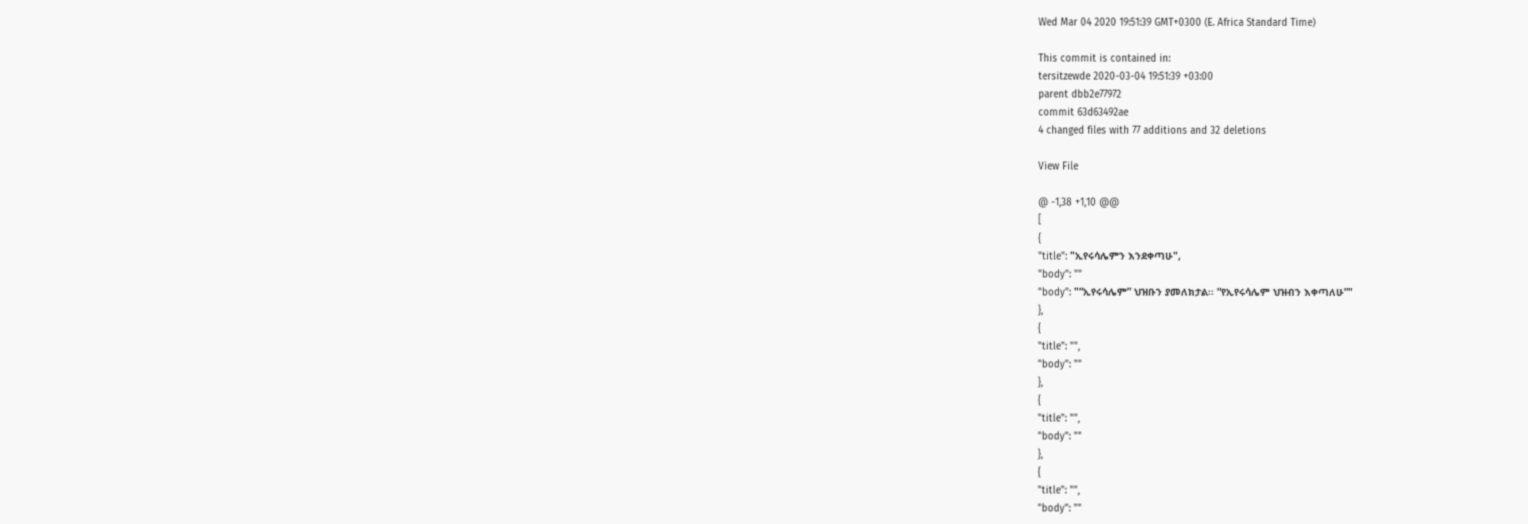Wed Mar 04 2020 19:51:39 GMT+0300 (E. Africa Standard Time)

This commit is contained in:
tersitzewde 2020-03-04 19:51:39 +03:00
parent dbb2e77972
commit 63d63492ae
4 changed files with 77 additions and 32 deletions

View File

@ -1,38 +1,10 @@
[
{
"title": "ኢየሩሳሌምን እንደቀጣሁ",
"body": ""
"body": "“ኢየሩሳሌም” ህዝቡን ያመለክታል፡፡ “የኢየሩሳሌም ህዝብን እቀጣለሁ”"
},
{
"title": "",
"body": ""
},
{
"title": "",
"body": ""
},
{
"title": "",
"body": ""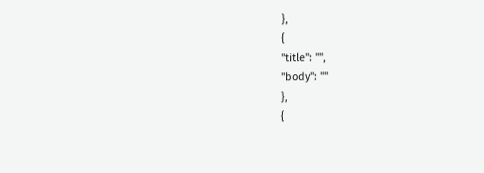},
{
"title": "",
"body": ""
},
{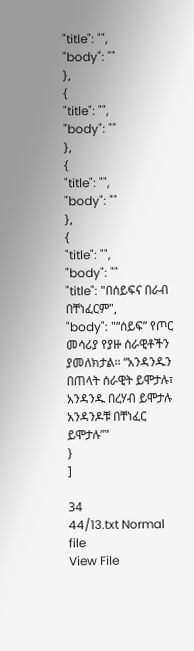"title": "",
"body": ""
},
{
"title": "",
"body": ""
},
{
"title": "",
"body": ""
},
{
"title": "",
"body": ""
"title": "በሰይፍና በራብ በቸነፈርም",
"body": "“ሰይፍ” የጦር መሳሪያ የያዙ ሰራዊቶችን ያመለክታል፡፡ “አንዳንዱን በጠላት ሰራዊት ይሞታሉ፣ አንዳንዱ በረሃብ ይሞታሉ አንዳንዶቹ በቸነፈር ይሞታሉ”"
}
]

34
44/13.txt Normal file
View File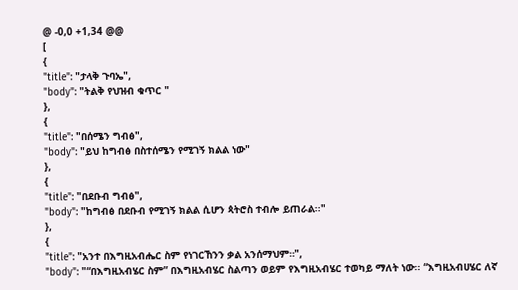@ -0,0 +1,34 @@
[
{
"title": "ታላቅ ጉባኤ",
"body": "ትልቅ የህዝብ ቁጥር "
},
{
"title": "በሰሜን ግብፅ",
"body": "ይህ ከግብፅ በስተሰሜን የሚገኝ ክልል ነው"
},
{
"title": "በደቡብ ግብፅ",
"body": "ከግብፅ በደቡብ የሚገኝ ክልል ሲሆን ጳትሮስ ተብሎ ይጠራል፡፡"
},
{
"title": "አንተ በእግዚአብሔር ስም የነገርኸንን ቃል አንሰማህም።",
"body": "“በእግዚአብሄር ስም” በእግዚአብሄር ስልጣን ወይም የእግዚአብሄር ተወካይ ማለት ነው፡፡ “እግዚአብሀሄር ለኛ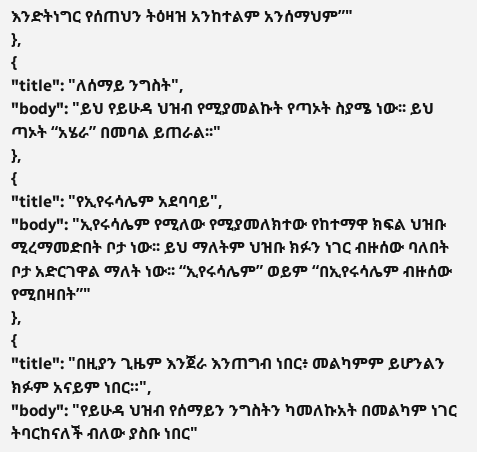እንድትነግር የሰጠህን ትዕዛዝ አንከተልም አንሰማህም”"
},
{
"title": "ለሰማይ ንግስት",
"body": "ይህ የይሁዳ ህዝብ የሚያመልኩት የጣኦት ስያሜ ነው፡፡ ይህ ጣኦት “አሄራ” በመባል ይጠራል፡፡"
},
{
"title": "የኢየሩሳሌም አደባባይ",
"body": "ኢየሩሳሌም የሚለው የሚያመለክተው የከተማዋ ክፍል ህዝቡ ሚረማመድበት ቦታ ነው፡፡ ይህ ማለትም ህዝቡ ክፉን ነገር ብዙሰው ባለበት ቦታ አድርገዋል ማለት ነው፡፡ “ኢየሩሳሌም” ወይም “በኢየሩሳሌም ብዙሰው የሚበዛበት”"
},
{
"title": "በዚያን ጊዜም እንጀራ እንጠግብ ነበር፥ መልካምም ይሆንልን ክፉም አናይም ነበር።",
"body": "የይሁዳ ህዝብ የሰማይን ንግስትን ካመለኩአት በመልካም ነገር ትባርከናለች ብለው ያስቡ ነበር"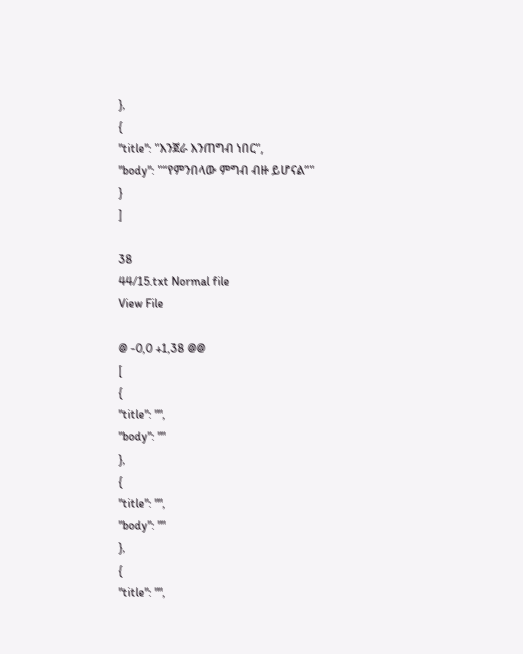},
{
"title": "እንጀራ እንጠግብ ነበር",
"body": "“የምንበላው ምግብ ብዙ ይሆናል”"
}
]

38
44/15.txt Normal file
View File

@ -0,0 +1,38 @@
[
{
"title": "",
"body": ""
},
{
"title": "",
"body": ""
},
{
"title": "",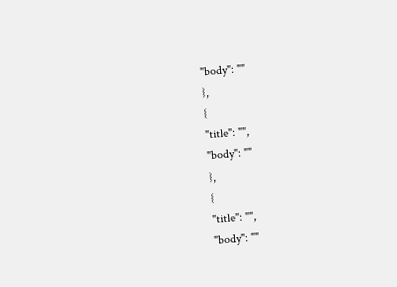"body": ""
},
{
"title": "",
"body": ""
},
{
"title": "",
"body": ""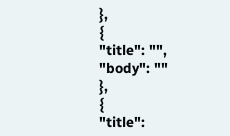},
{
"title": "",
"body": ""
},
{
"title":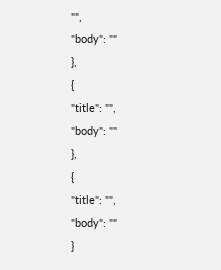"",
"body": ""
},
{
"title": "",
"body": ""
},
{
"title": "",
"body": ""
}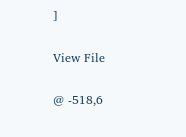]

View File

@ -518,6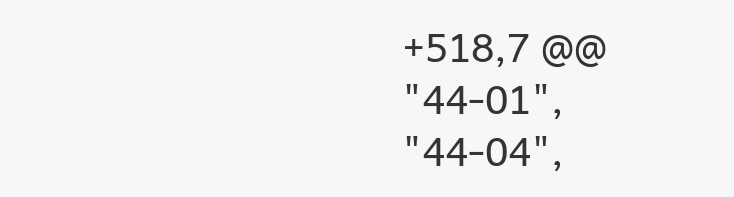+518,7 @@
"44-01",
"44-04",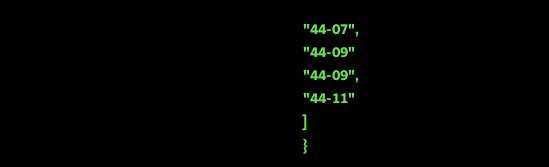"44-07",
"44-09"
"44-09",
"44-11"
]
}